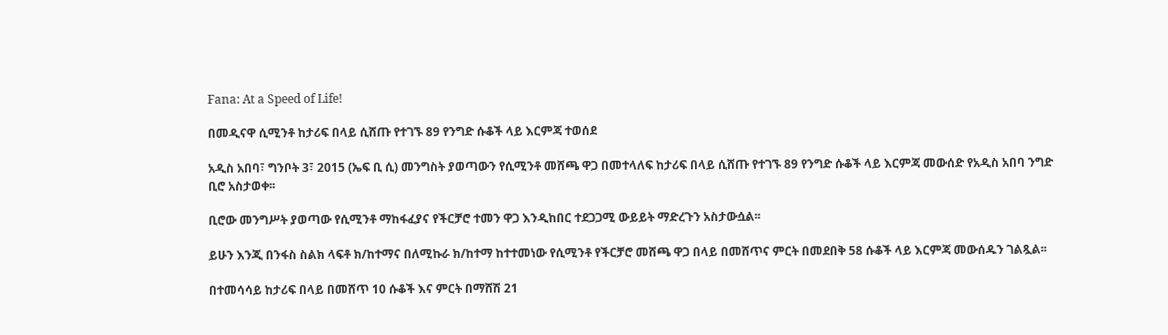Fana: At a Speed of Life!

በመዲናዋ ሲሚንቶ ከታሪፍ በላይ ሲሸጡ የተገኙ 89 የንግድ ሱቆች ላይ እርምጃ ተወሰደ

አዲስ አበባ፣ ግንቦት 3፣ 2015 (ኤፍ ቢ ሲ) መንግስት ያወጣውን የሲሚንቶ መሸጫ ዋጋ በመተላለፍ ከታሪፍ በላይ ሲሸጡ የተገኙ 89 የንግድ ሱቆች ላይ እርምጃ መውሰድ የአዲስ አበባ ንግድ ቢሮ አስታወቀ፡፡

ቢሮው መንግሥት ያወጣው የሲሚንቶ ማከፋፈያና የችርቻሮ ተመን ዋጋ እንዲከበር ተደጋጋሚ ውይይት ማድረጉን አስታውሷል፡፡

ይሁን እንጂ በንፋስ ስልክ ላፍቶ ክ/ከተማና በለሚኩራ ክ/ከተማ ከተተመነው የሲሚንቶ የችርቻሮ መሸጫ ዋጋ በላይ በመሸጥና ምርት በመደበቅ 58 ሱቆች ላይ እርምጃ መውሰዱን ገልጿል፡፡

በተመሳሳይ ከታሪፍ በላይ በመሸጥ 10 ሱቆች እና ምርት በማሸሽ 21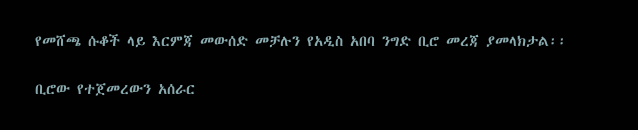የመሸጫ ሱቆች ላይ እርምጃ መውሰድ መቻሉን የአዲስ አበባ ንግድ ቢሮ መረጃ ያመላክታል፡፡

ቢሮው የተጀመረውን አሰራር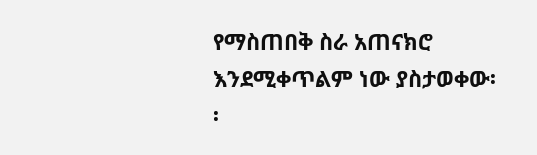የማስጠበቅ ስራ አጠናክሮ እንደሚቀጥልም ነው ያስታወቀው፡፡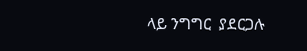ላይ ንግግር  ያደርጋሉ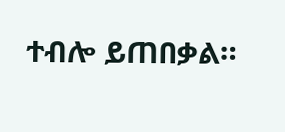ተብሎ ይጠበቃል።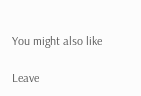You might also like

Leave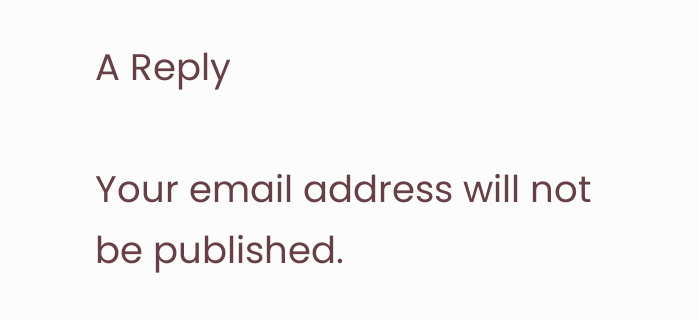A Reply

Your email address will not be published.